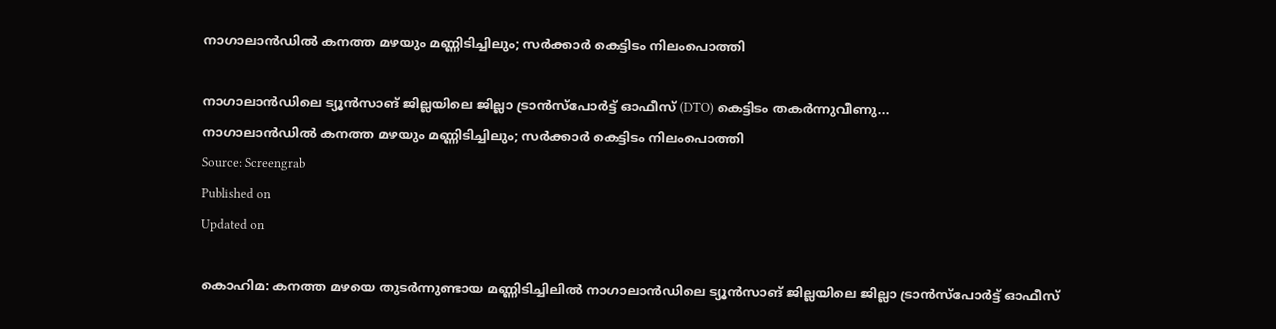നാഗാലാൻഡിൽ കനത്ത മഴയും മണ്ണിടിച്ചിലും; സർക്കാർ കെട്ടിടം നിലംപൊത്തി

നാഗാലാൻഡിലെ ട്യൂൻസാങ് ജില്ലയിലെ ജില്ലാ ട്രാൻസ്പോർട്ട് ഓഫീസ് (DTO) കെട്ടിടം തകർന്നുവീണു...
നാഗാലാൻഡിൽ കനത്ത മഴയും മണ്ണിടിച്ചിലും; സർക്കാർ കെട്ടിടം നിലംപൊത്തി
Source: Screengrab
Published on
Updated on

കൊഹിമ: കനത്ത മഴയെ തുടർന്നുണ്ടായ മണ്ണിടിച്ചിലിൽ നാഗാലാൻഡിലെ ട്യൂൻസാങ് ജില്ലയിലെ ജില്ലാ ട്രാൻസ്പോർട്ട് ഓഫീസ്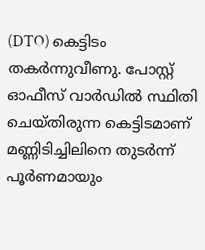(DTO) കെട്ടിടം തകർന്നുവീണു. പോസ്റ്റ് ഓഫീസ് വാർഡിൽ സ്ഥിതി ചെയ്തിരുന്ന കെട്ടിടമാണ് മണ്ണിടിച്ചിലിനെ തുടർന്ന് പൂർണമായും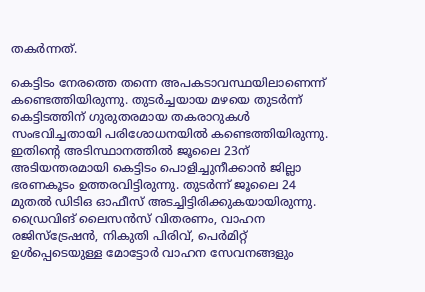തകർന്നത്.

കെട്ടിടം നേരത്തെ തന്നെ അപകടാവസ്ഥയിലാണെന്ന് കണ്ടെത്തിയിരുന്നു. തുടർച്ചയായ മഴയെ തുടർന്ന് കെട്ടിടത്തിന് ഗുരുതരമായ തകരാറുകൾ സംഭവിച്ചതായി പരിശോധനയിൽ കണ്ടെത്തിയിരുന്നു. ഇതിന്റെ അടിസ്ഥാനത്തിൽ ജൂലൈ 23ന് അടിയന്തരമായി കെട്ടിടം പൊളിച്ചുനീക്കാൻ ജില്ലാ ഭരണകൂടം ഉത്തരവിട്ടിരുന്നു. തുടർന്ന് ജൂലൈ 24 മുതൽ ഡിടിഒ ഓഫീസ് അടച്ചിട്ടിരിക്കുകയായിരുന്നു. ഡ്രൈവിങ് ലൈസൻസ് വിതരണം, വാഹന രജിസ്ട്രേഷൻ, നികുതി പിരിവ്, പെർമിറ്റ് ഉൾപ്പെടെയുള്ള മോട്ടോർ വാഹന സേവനങ്ങളും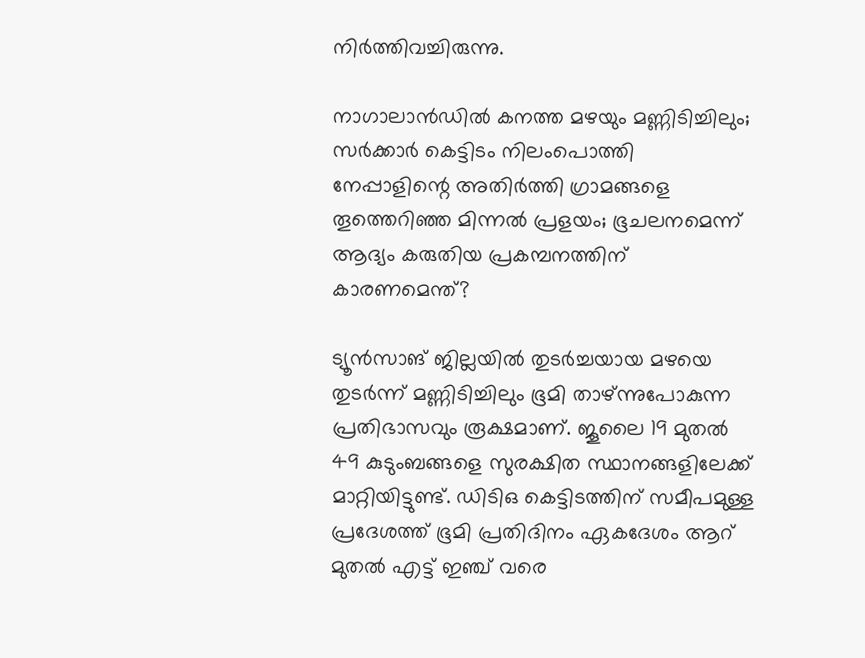നിർത്തിവച്ചിരുന്നു.

നാഗാലാൻഡിൽ കനത്ത മഴയും മണ്ണിടിച്ചിലും; സർക്കാർ കെട്ടിടം നിലംപൊത്തി
നേപ്പാളിന്റെ അതിര്‍ത്തി ഗ്രാമങ്ങളെ തൂത്തെറിഞ്ഞ മിന്നല്‍ പ്രളയം; ഭൂചലനമെന്ന് ആദ്യം കരുതിയ പ്രകമ്പനത്തിന് കാരണമെന്ത്?

ട്യൂൻസാങ് ജില്ലയിൽ തുടർച്ചയായ മഴയെ തുടർന്ന് മണ്ണിടിച്ചിലും ഭൂമി താഴ്ന്നുപോകുന്ന പ്രതിഭാസവും രൂക്ഷമാണ്. ജൂലൈ 19 മുതൽ 49 കുടുംബങ്ങളെ സുരക്ഷിത സ്ഥാനങ്ങളിലേക്ക് മാറ്റിയിട്ടുണ്ട്. ഡിടിഒ കെട്ടിടത്തിന് സമീപമുള്ള പ്രദേശത്ത് ഭൂമി പ്രതിദിനം ഏകദേശം ആറ് മുതൽ എട്ട് ഇഞ്ച് വരെ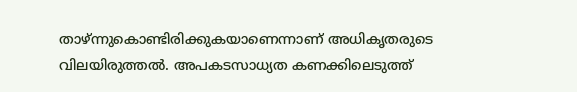താഴ്ന്നുകൊണ്ടിരിക്കുകയാണെന്നാണ് അധികൃതരുടെ വിലയിരുത്തൽ. അപകടസാധ്യത കണക്കിലെടുത്ത്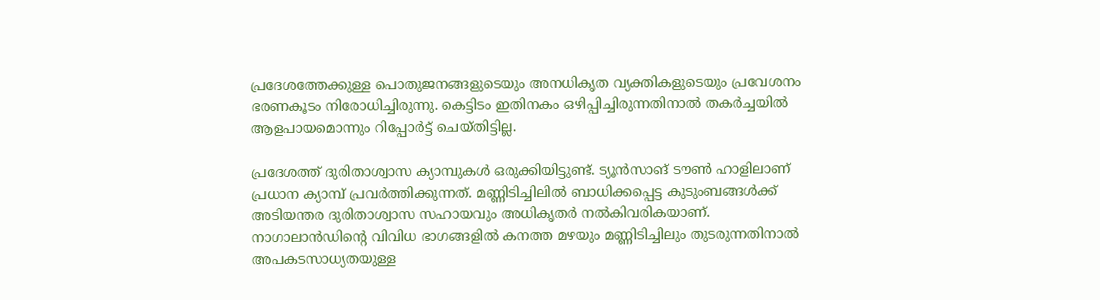പ്രദേശത്തേക്കുള്ള പൊതുജനങ്ങളുടെയും അനധികൃത വ്യക്തികളുടെയും പ്രവേശനം ഭരണകൂടം നിരോധിച്ചിരുന്നു. കെട്ടിടം ഇതിനകം ഒഴിപ്പിച്ചിരുന്നതിനാൽ തകർച്ചയിൽ ആളപായമൊന്നും റിപ്പോർട്ട് ചെയ്തിട്ടില്ല.

പ്രദേശത്ത് ദുരിതാശ്വാസ ക്യാമ്പുകൾ ഒരുക്കിയിട്ടുണ്ട്. ട്യൂൻസാങ് ടൗൺ ഹാളിലാണ് പ്രധാന ക്യാമ്പ് പ്രവർത്തിക്കുന്നത്. മണ്ണിടിച്ചിലിൽ ബാധിക്കപ്പെട്ട കുടുംബങ്ങൾക്ക് അടിയന്തര ദുരിതാശ്വാസ സഹായവും അധികൃതർ നൽകിവരികയാണ്. നാഗാലാൻഡിൻ്റെ വിവിധ ഭാഗങ്ങളിൽ കനത്ത മഴയും മണ്ണിടിച്ചിലും തുടരുന്നതിനാൽ അപകടസാധ്യതയുള്ള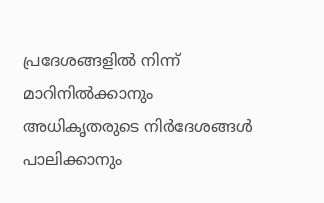പ്രദേശങ്ങളിൽ നിന്ന് മാറിനിൽക്കാനും അധികൃതരുടെ നിർദേശങ്ങൾ പാലിക്കാനും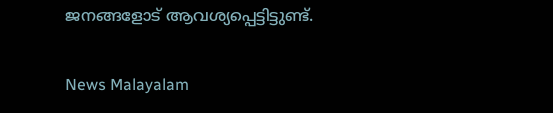ജനങ്ങളോട് ആവശ്യപ്പെട്ടിട്ടുണ്ട്.

News Malayalam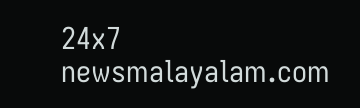24x7
newsmalayalam.com